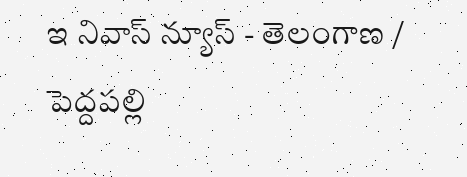ఇ నివాస్ న్యూస్ - తెలంగాణ / పెద్దపల్లి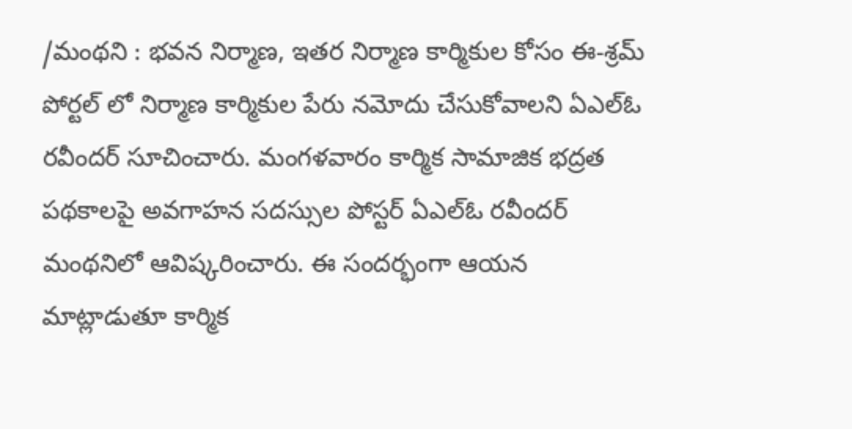/మంథని : భవన నిర్మాణ, ఇతర నిర్మాణ కార్మికుల కోసం ఈ-శ్రమ్ పోర్టల్ లో నిర్మాణ కార్మికుల పేరు నమోదు చేసుకోవాలని ఏఎల్ఓ రవీందర్ సూచించారు. మంగళవారం కార్మిక సామాజిక భద్రత పథకాలపై అవగాహన సదస్సుల పోస్టర్ ఏఎల్ఓ రవీందర్ మంథనిలో ఆవిష్కరించారు. ఈ సందర్భంగా ఆయన మాట్లాడుతూ కార్మిక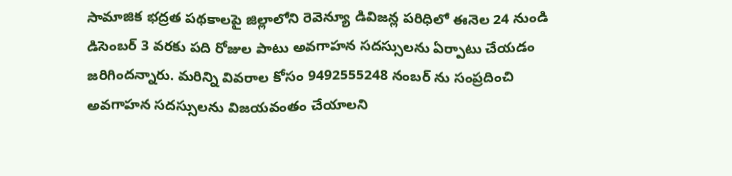సామాజిక భద్రత పథకాలపై జిల్లాలోని రెవెన్యూ డివిజన్ల పరిధిలో ఈనెల 24 నుండి డిసెంబర్ 3 వరకు పది రోజుల పాటు అవగాహన సదస్సులను ఏర్పాటు చేయడం జరిగిందన్నారు. మరిన్ని వివరాల కోసం 9492555248 నంబర్ ను సంప్రదించి అవగాహన సదస్సులను విజయవంతం చేయాలని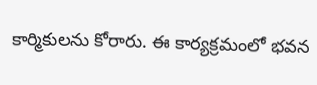కార్మికులను కోరారు. ఈ కార్యక్రమంలో భవన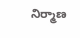నిర్మాణ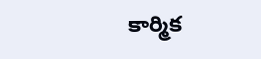కార్మిక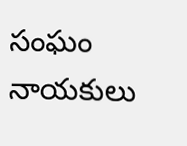సంఘం నాయకులు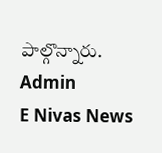పాల్గొన్నారు.
Admin
E Nivas News